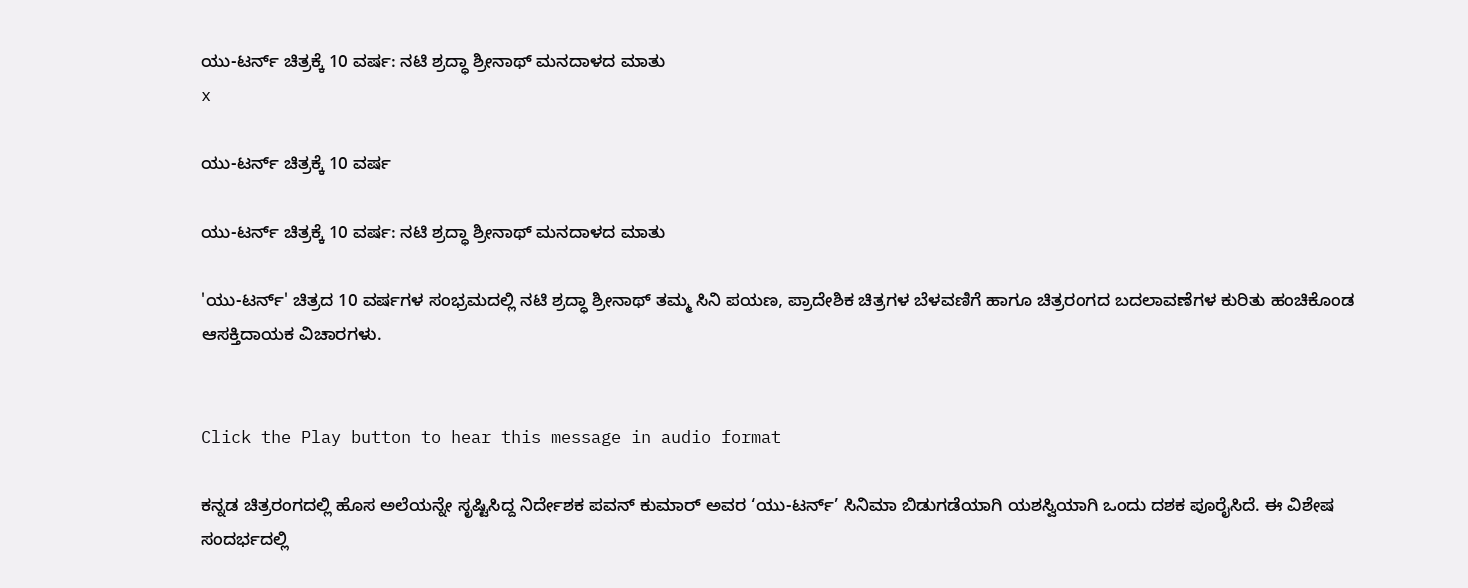ಯು-ಟರ್ನ್ ಚಿತ್ರಕ್ಕೆ 10 ವರ್ಷ: ನಟಿ ಶ್ರದ್ಧಾ ಶ್ರೀನಾಥ್ ಮನದಾಳದ ಮಾತು
x

ಯು-ಟರ್ನ್ ಚಿತ್ರಕ್ಕೆ 10 ವರ್ಷ

ಯು-ಟರ್ನ್ ಚಿತ್ರಕ್ಕೆ 10 ವರ್ಷ: ನಟಿ ಶ್ರದ್ಧಾ ಶ್ರೀನಾಥ್ ಮನದಾಳದ ಮಾತು

'ಯು-ಟರ್ನ್' ಚಿತ್ರದ 10 ವರ್ಷಗಳ ಸಂಭ್ರಮದಲ್ಲಿ ನಟಿ ಶ್ರದ್ಧಾ ಶ್ರೀನಾಥ್ ತಮ್ಮ ಸಿನಿ ಪಯಣ, ಪ್ರಾದೇಶಿಕ ಚಿತ್ರಗಳ ಬೆಳವಣಿಗೆ ಹಾಗೂ ಚಿತ್ರರಂಗದ ಬದಲಾವಣೆಗಳ ಕುರಿತು ಹಂಚಿಕೊಂಡ ಆಸಕ್ತಿದಾಯಕ ವಿಚಾರಗಳು.


Click the Play button to hear this message in audio format

ಕನ್ನಡ ಚಿತ್ರರಂಗದಲ್ಲಿ ಹೊಸ ಅಲೆಯನ್ನೇ ಸೃಷ್ಟಿಸಿದ್ದ ನಿರ್ದೇಶಕ ಪವನ್ ಕುಮಾರ್ ಅವರ ‘ಯು-ಟರ್ನ್’ ಸಿನಿಮಾ ಬಿಡುಗಡೆಯಾಗಿ ಯಶಸ್ವಿಯಾಗಿ ಒಂದು ದಶಕ ಪೂರೈಸಿದೆ. ಈ ವಿಶೇಷ ಸಂದರ್ಭದಲ್ಲಿ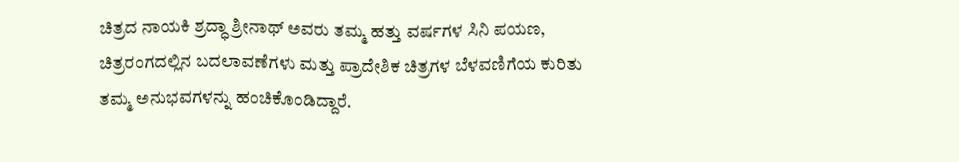ಚಿತ್ರದ ನಾಯಕಿ ಶ್ರದ್ಧಾ ಶ್ರೀನಾಥ್ ಅವರು ತಮ್ಮ ಹತ್ತು ವರ್ಷಗಳ ಸಿನಿ ಪಯಣ, ಚಿತ್ರರಂಗದಲ್ಲಿನ ಬದಲಾವಣೆಗಳು ಮತ್ತು ಪ್ರಾದೇಶಿಕ ಚಿತ್ರಗಳ ಬೆಳವಣಿಗೆಯ ಕುರಿತು ತಮ್ಮ ಅನುಭವಗಳನ್ನು ಹಂಚಿಕೊಂಡಿದ್ದಾರೆ.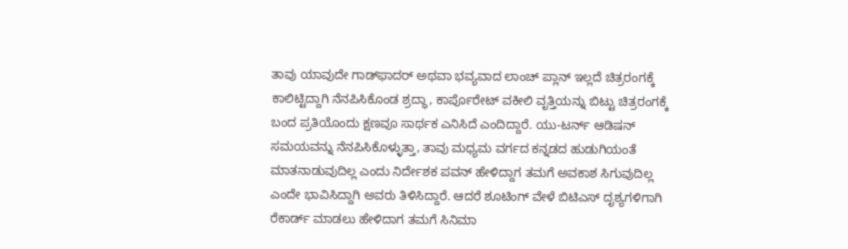ತಾವು ಯಾವುದೇ ಗಾಡ್‌ಫಾದರ್ ಅಥವಾ ಭವ್ಯವಾದ ಲಾಂಚ್ ಪ್ಲಾನ್ ಇಲ್ಲದೆ ಚಿತ್ರರಂಗಕ್ಕೆ ಕಾಲಿಟ್ಟಿದ್ದಾಗಿ ನೆನಪಿಸಿಕೊಂಡ ಶ್ರದ್ಧಾ, ಕಾರ್ಪೊರೇಟ್ ವಕೀಲಿ ವೃತ್ತಿಯನ್ನು ಬಿಟ್ಟು ಚಿತ್ರರಂಗಕ್ಕೆ ಬಂದ ಪ್ರತಿಯೊಂದು ಕ್ಷಣವೂ ಸಾರ್ಥಕ ಎನಿಸಿದೆ ಎಂದಿದ್ದಾರೆ. ಯು-ಟರ್ನ್ ಆಡಿಷನ್ ಸಮಯವನ್ನು ನೆನಪಿಸಿಕೊಳ್ಳುತ್ತಾ, ತಾವು ಮಧ್ಯಮ ವರ್ಗದ ಕನ್ನಡದ ಹುಡುಗಿಯಂತೆ ಮಾತನಾಡುವುದಿಲ್ಲ ಎಂದು ನಿರ್ದೇಶಕ ಪವನ್ ಹೇಳಿದ್ದಾಗ ತಮಗೆ ಅವಕಾಶ ಸಿಗುವುದಿಲ್ಲ ಎಂದೇ ಭಾವಿಸಿದ್ದಾಗಿ ಅವರು ತಿಳಿಸಿದ್ದಾರೆ. ಆದರೆ ಶೂಟಿಂಗ್ ವೇಳೆ ಬಿಟಿಎಸ್ ದೃಶ್ಯಗಳಿಗಾಗಿ ರೆಕಾರ್ಡ್ ಮಾಡಲು ಹೇಳಿದಾಗ ತಮಗೆ ಸಿನಿಮಾ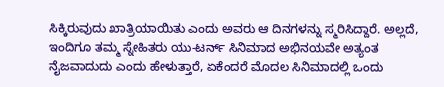ಸಿಕ್ಕಿರುವುದು ಖಾತ್ರಿಯಾಯಿತು ಎಂದು ಅವರು ಆ ದಿನಗಳನ್ನು ಸ್ಮರಿಸಿದ್ದಾರೆ. ಅಲ್ಲದೆ, ಇಂದಿಗೂ ತಮ್ಮ ಸ್ನೇಹಿತರು ಯು-ಟರ್ನ್ ಸಿನಿಮಾದ ಅಭಿನಯವೇ ಅತ್ಯಂತ ನೈಜವಾದುದು ಎಂದು ಹೇಳುತ್ತಾರೆ, ಏಕೆಂದರೆ ಮೊದಲ ಸಿನಿಮಾದಲ್ಲಿ ಒಂದು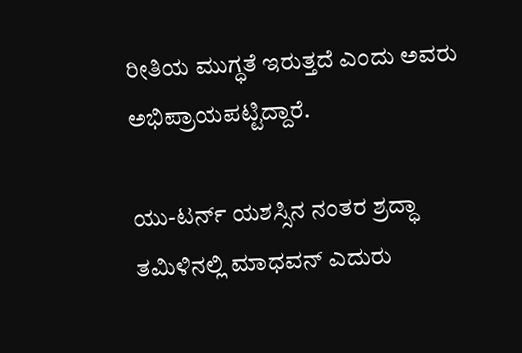ರೀತಿಯ ಮುಗ್ಧತೆ ಇರುತ್ತದೆ ಎಂದು ಅವರು ಅಭಿಪ್ರಾಯಪಟ್ಟಿದ್ದಾರೆ.

ಯು-ಟರ್ನ್ ಯಶಸ್ಸಿನ ನಂತರ ಶ್ರದ್ಧಾ ತಮಿಳಿನಲ್ಲಿ ಮಾಧವನ್ ಎದುರು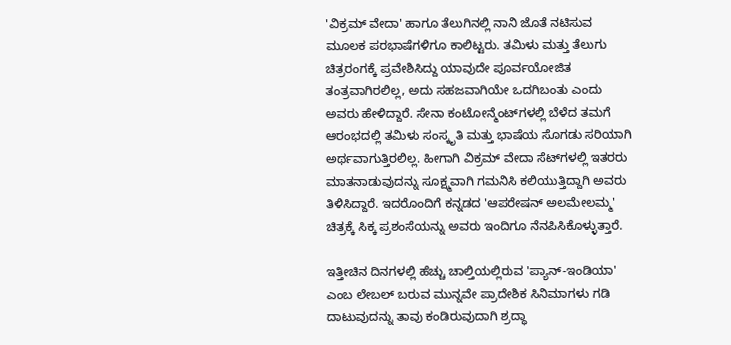'ವಿಕ್ರಮ್ ವೇದಾ' ಹಾಗೂ ತೆಲುಗಿನಲ್ಲಿ ನಾನಿ ಜೊತೆ ನಟಿಸುವ ಮೂಲಕ ಪರಭಾಷೆಗಳಿಗೂ ಕಾಲಿಟ್ಟರು. ತಮಿಳು ಮತ್ತು ತೆಲುಗು ಚಿತ್ರರಂಗಕ್ಕೆ ಪ್ರವೇಶಿಸಿದ್ದು ಯಾವುದೇ ಪೂರ್ವಯೋಜಿತ ತಂತ್ರವಾಗಿರಲಿಲ್ಲ, ಅದು ಸಹಜವಾಗಿಯೇ ಒದಗಿಬಂತು ಎಂದು ಅವರು ಹೇಳಿದ್ದಾರೆ. ಸೇನಾ ಕಂಟೋನ್ಮೆಂಟ್‌ಗಳಲ್ಲಿ ಬೆಳೆದ ತಮಗೆ ಆರಂಭದಲ್ಲಿ ತಮಿಳು ಸಂಸ್ಕೃತಿ ಮತ್ತು ಭಾಷೆಯ ಸೊಗಡು ಸರಿಯಾಗಿ ಅರ್ಥವಾಗುತ್ತಿರಲಿಲ್ಲ. ಹೀಗಾಗಿ ವಿಕ್ರಮ್ ವೇದಾ ಸೆಟ್‌ಗಳಲ್ಲಿ ಇತರರು ಮಾತನಾಡುವುದನ್ನು ಸೂಕ್ಷ್ಮವಾಗಿ ಗಮನಿಸಿ ಕಲಿಯುತ್ತಿದ್ದಾಗಿ ಅವರು ತಿಳಿಸಿದ್ದಾರೆ. ಇದರೊಂದಿಗೆ ಕನ್ನಡದ 'ಆಪರೇಷನ್ ಅಲಮೇಲಮ್ಮ' ಚಿತ್ರಕ್ಕೆ ಸಿಕ್ಕ ಪ್ರಶಂಸೆಯನ್ನು ಅವರು ಇಂದಿಗೂ ನೆನಪಿಸಿಕೊಳ್ಳುತ್ತಾರೆ.

ಇತ್ತೀಚಿನ ದಿನಗಳಲ್ಲಿ ಹೆಚ್ಚು ಚಾಲ್ತಿಯಲ್ಲಿರುವ 'ಪ್ಯಾನ್-ಇಂಡಿಯಾ' ಎಂಬ ಲೇಬಲ್ ಬರುವ ಮುನ್ನವೇ ಪ್ರಾದೇಶಿಕ ಸಿನಿಮಾಗಳು ಗಡಿ ದಾಟುವುದನ್ನು ತಾವು ಕಂಡಿರುವುದಾಗಿ ಶ್ರದ್ಧಾ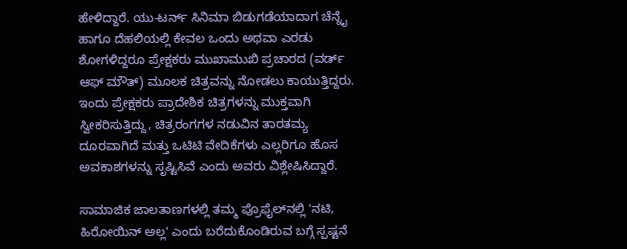ಹೇಳಿದ್ದಾರೆ. ಯು-ಟರ್ನ್ ಸಿನಿಮಾ ಬಿಡುಗಡೆಯಾದಾಗ ಚೆನ್ನೈ ಹಾಗೂ ದೆಹಲಿಯಲ್ಲಿ ಕೇವಲ ಒಂದು ಅಥವಾ ಎರಡು ಶೋಗಳಿದ್ದರೂ ಪ್ರೇಕ್ಷಕರು ಮುಖಾಮುಖಿ ಪ್ರಚಾರದ (ವರ್ಡ್ ಆಫ್ ಮೌತ್) ಮೂಲಕ ಚಿತ್ರವನ್ನು ನೋಡಲು ಕಾಯುತ್ತಿದ್ದರು. ಇಂದು ಪ್ರೇಕ್ಷಕರು ಪ್ರಾದೇಶಿಕ ಚಿತ್ರಗಳನ್ನು ಮುಕ್ತವಾಗಿ ಸ್ವೀಕರಿಸುತ್ತಿದ್ದು, ಚಿತ್ರರಂಗಗಳ ನಡುವಿನ ತಾರತಮ್ಯ ದೂರವಾಗಿದೆ ಮತ್ತು ಒಟಿಟಿ ವೇದಿಕೆಗಳು ಎಲ್ಲರಿಗೂ ಹೊಸ ಅವಕಾಶಗಳನ್ನು ಸೃಷ್ಟಿಸಿವೆ ಎಂದು ಅವರು ವಿಶ್ಲೇಷಿಸಿದ್ದಾರೆ.

ಸಾಮಾಜಿಕ ಜಾಲತಾಣಗಳಲ್ಲಿ ತಮ್ಮ ಪ್ರೊಫೈಲ್‌ನಲ್ಲಿ 'ನಟಿ, ಹಿರೋಯಿನ್ ಅಲ್ಲ' ಎಂದು ಬರೆದುಕೊಂಡಿರುವ ಬಗ್ಗೆ ಸ್ಪಷ್ಟನೆ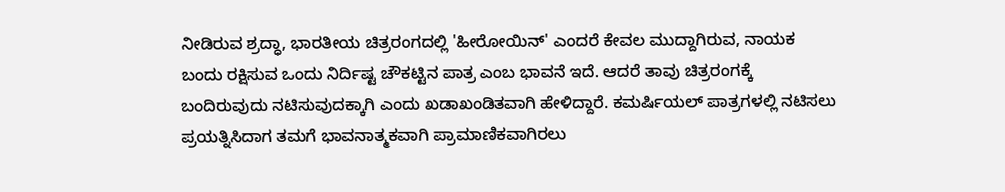ನೀಡಿರುವ ಶ್ರದ್ಧಾ, ಭಾರತೀಯ ಚಿತ್ರರಂಗದಲ್ಲಿ 'ಹೀರೋಯಿನ್' ಎಂದರೆ ಕೇವಲ ಮುದ್ದಾಗಿರುವ, ನಾಯಕ ಬಂದು ರಕ್ಷಿಸುವ ಒಂದು ನಿರ್ದಿಷ್ಟ ಚೌಕಟ್ಟಿನ ಪಾತ್ರ ಎಂಬ ಭಾವನೆ ಇದೆ. ಆದರೆ ತಾವು ಚಿತ್ರರಂಗಕ್ಕೆ ಬಂದಿರುವುದು ನಟಿಸುವುದಕ್ಕಾಗಿ ಎಂದು ಖಡಾಖಂಡಿತವಾಗಿ ಹೇಳಿದ್ದಾರೆ. ಕಮರ್ಷಿಯಲ್ ಪಾತ್ರಗಳಲ್ಲಿ ನಟಿಸಲು ಪ್ರಯತ್ನಿಸಿದಾಗ ತಮಗೆ ಭಾವನಾತ್ಮಕವಾಗಿ ಪ್ರಾಮಾಣಿಕವಾಗಿರಲು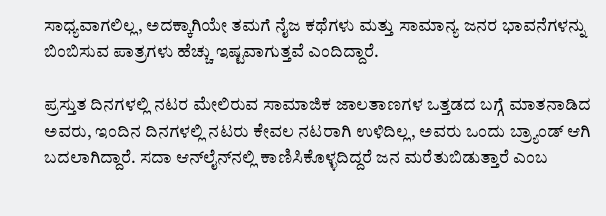ಸಾಧ್ಯವಾಗಲಿಲ್ಲ, ಅದಕ್ಕಾಗಿಯೇ ತಮಗೆ ನೈಜ ಕಥೆಗಳು ಮತ್ತು ಸಾಮಾನ್ಯ ಜನರ ಭಾವನೆಗಳನ್ನು ಬಿಂಬಿಸುವ ಪಾತ್ರಗಳು ಹೆಚ್ಚು ಇಷ್ಟವಾಗುತ್ತವೆ ಎಂದಿದ್ದಾರೆ.

ಪ್ರಸ್ತುತ ದಿನಗಳಲ್ಲಿ ನಟರ ಮೇಲಿರುವ ಸಾಮಾಜಿಕ ಜಾಲತಾಣಗಳ ಒತ್ತಡದ ಬಗ್ಗೆ ಮಾತನಾಡಿದ ಅವರು, ಇಂದಿನ ದಿನಗಳಲ್ಲಿ ನಟರು ಕೇವಲ ನಟರಾಗಿ ಉಳಿದಿಲ್ಲ, ಅವರು ಒಂದು ಬ್ರ್ಯಾಂಡ್ ಆಗಿ ಬದಲಾಗಿದ್ದಾರೆ. ಸದಾ ಆನ್‌ಲೈನ್‌ನಲ್ಲಿ ಕಾಣಿಸಿಕೊಳ್ಳದಿದ್ದರೆ ಜನ ಮರೆತುಬಿಡುತ್ತಾರೆ ಎಂಬ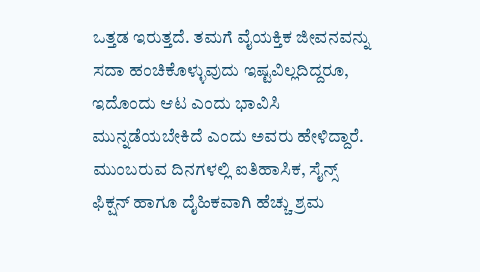ಒತ್ತಡ ಇರುತ್ತದೆ. ತಮಗೆ ವೈಯಕ್ತಿಕ ಜೀವನವನ್ನು ಸದಾ ಹಂಚಿಕೊಳ್ಳುವುದು ಇಷ್ಟವಿಲ್ಲದಿದ್ದರೂ, ಇದೊಂದು ಆಟ ಎಂದು ಭಾವಿಸಿ ಮುನ್ನಡೆಯಬೇಕಿದೆ ಎಂದು ಅವರು ಹೇಳಿದ್ದಾರೆ. ಮುಂಬರುವ ದಿನಗಳಲ್ಲಿ ಐತಿಹಾಸಿಕ, ಸೈನ್ಸ್ ಫಿಕ್ಷನ್ ಹಾಗೂ ದೈಹಿಕವಾಗಿ ಹೆಚ್ಚು ಶ್ರಮ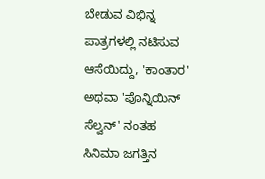ಬೇಡುವ ವಿಭಿನ್ನ ಪಾತ್ರಗಳಲ್ಲಿ ನಟಿಸುವ ಆಸೆಯಿದ್ದು, 'ಕಾಂತಾರ' ಅಥವಾ 'ಪೊನ್ನಿಯಿನ್ ಸೆಲ್ವನ್' ನಂತಹ ಸಿನಿಮಾ ಜಗತ್ತಿನ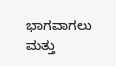ಭಾಗವಾಗಲು ಮತ್ತು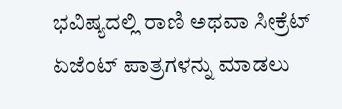ಭವಿಷ್ಯದಲ್ಲಿ ರಾಣಿ ಅಥವಾ ಸೀಕ್ರೆಟ್ ಏಜೆಂಟ್ ಪಾತ್ರಗಳನ್ನು ಮಾಡಲು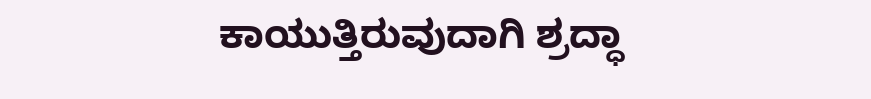ಕಾಯುತ್ತಿರುವುದಾಗಿ ಶ್ರದ್ಧಾ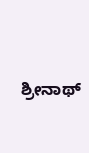ಶ್ರೀನಾಥ್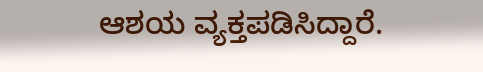ಆಶಯ ವ್ಯಕ್ತಪಡಿಸಿದ್ದಾರೆ.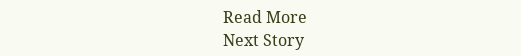Read More
Next Story